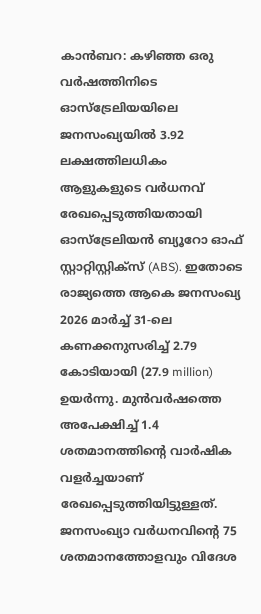കാൻബറ: കഴിഞ്ഞ ഒരു വർഷത്തിനിടെ ഓസ്ട്രേലിയയിലെ ജനസംഖ്യയിൽ 3.92 ലക്ഷത്തിലധികം ആളുകളുടെ വർധനവ് രേഖപ്പെടുത്തിയതായി ഓസ്ട്രേലിയൻ ബ്യൂറോ ഓഫ് സ്റ്റാറ്റിസ്റ്റിക്സ് (ABS). ഇതോടെ രാജ്യത്തെ ആകെ ജനസംഖ്യ 2026 മാർച്ച് 31-ലെ കണക്കനുസരിച്ച് 2.79 കോടിയായി (27.9 million) ഉയർന്നു. മുൻവർഷത്തെ അപേക്ഷിച്ച് 1.4 ശതമാനത്തിന്റെ വാർഷിക വളർച്ചയാണ് രേഖപ്പെടുത്തിയിട്ടുള്ളത്. ജനസംഖ്യാ വർധനവിന്റെ 75 ശതമാനത്തോളവും വിദേശ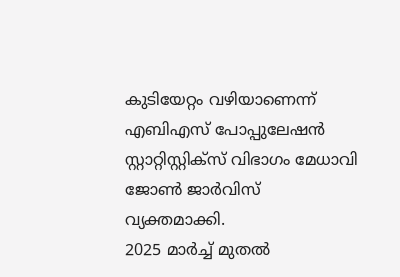കുടിയേറ്റം വഴിയാണെന്ന് എബിഎസ് പോപ്പുലേഷൻ സ്റ്റാറ്റിസ്റ്റിക്സ് വിഭാഗം മേധാവി ജോൺ ജാർവിസ് വ്യക്തമാക്കി.
2025 മാർച്ച് മുതൽ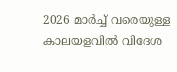2026 മാർച്ച് വരെയുള്ള കാലയളവിൽ വിദേശ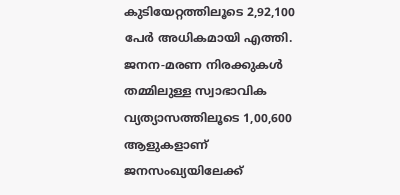കുടിയേറ്റത്തിലൂടെ 2,92,100 പേർ അധികമായി എത്തി. ജനന-മരണ നിരക്കുകൾ തമ്മിലുള്ള സ്വാഭാവിക വ്യത്യാസത്തിലൂടെ 1,00,600 ആളുകളാണ് ജനസംഖ്യയിലേക്ക്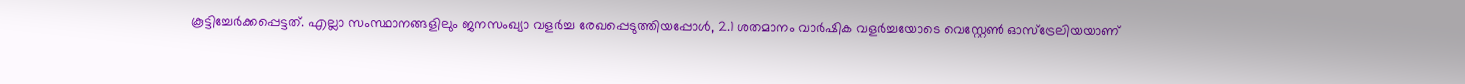കൂട്ടിച്ചേർക്കപ്പെട്ടത്. എല്ലാ സംസ്ഥാനങ്ങളിലും ജനസംഖ്യാ വളർച്ച രേഖപ്പെടുത്തിയപ്പോൾ, 2.1 ശതമാനം വാർഷിക വളർച്ചയോടെ വെസ്റ്റേൺ ഓസ്ട്രേലിയയാണ്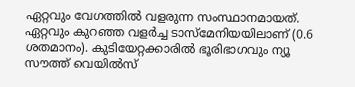ഏറ്റവും വേഗത്തിൽ വളരുന്ന സംസ്ഥാനമായത്. ഏറ്റവും കുറഞ്ഞ വളർച്ച ടാസ്മേനിയയിലാണ് (0.6 ശതമാനം). കുടിയേറ്റക്കാരിൽ ഭൂരിഭാഗവും ന്യൂ സൗത്ത് വെയിൽസ്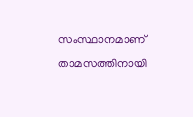സംസ്ഥാനമാണ് താമസത്തിനായി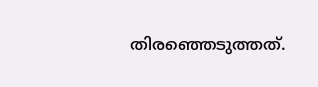തിരഞ്ഞെടുത്തത്.